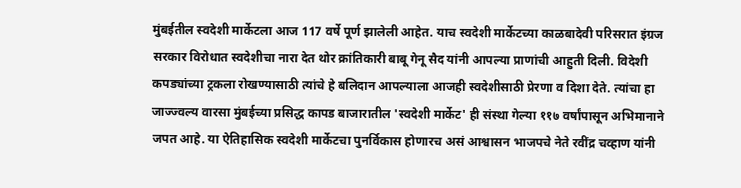मुंबईतील स्वदेशी मार्केटला आज 117 वर्षे पूर्ण झालेली आहेत. याच स्वदेशी मार्केटच्या काळबादेवी परिसरात इंग्रज सरकार विरोधात स्वदेशीचा नारा देत थोर क्रांतिकारी बाबू गेनू सैद यांनी आपल्या प्राणांची आहुती दिली. विदेशी कपड्यांच्या ट्रकला रोखण्यासाठी त्यांचे हे बलिदान आपल्याला आजही स्वदेशीसाठी प्रेरणा व दिशा देते. त्यांचा हा जाज्ज्वल्य वारसा मुंबईच्या प्रसिद्ध कापड बाजारातील 'स्वदेशी मार्केट' ही संस्था गेल्या ११७ वर्षांपासून अभिमानाने जपत आहे. या ऐतिहासिक स्वदेशी मार्केटचा पुनर्विकास होणारच असं आश्वासन भाजपचे नेते रवींद्र चव्हाण यांनी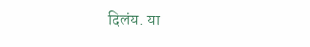दिलंय. या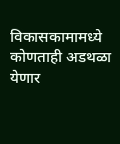विकासकामामध्ये कोणताही अडथळा येणार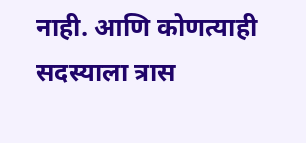नाही. आणि कोणत्याही सदस्याला त्रास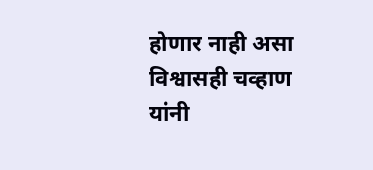होणार नाही असा विश्वासही चव्हाण यांनी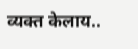व्यक्त केलाय..